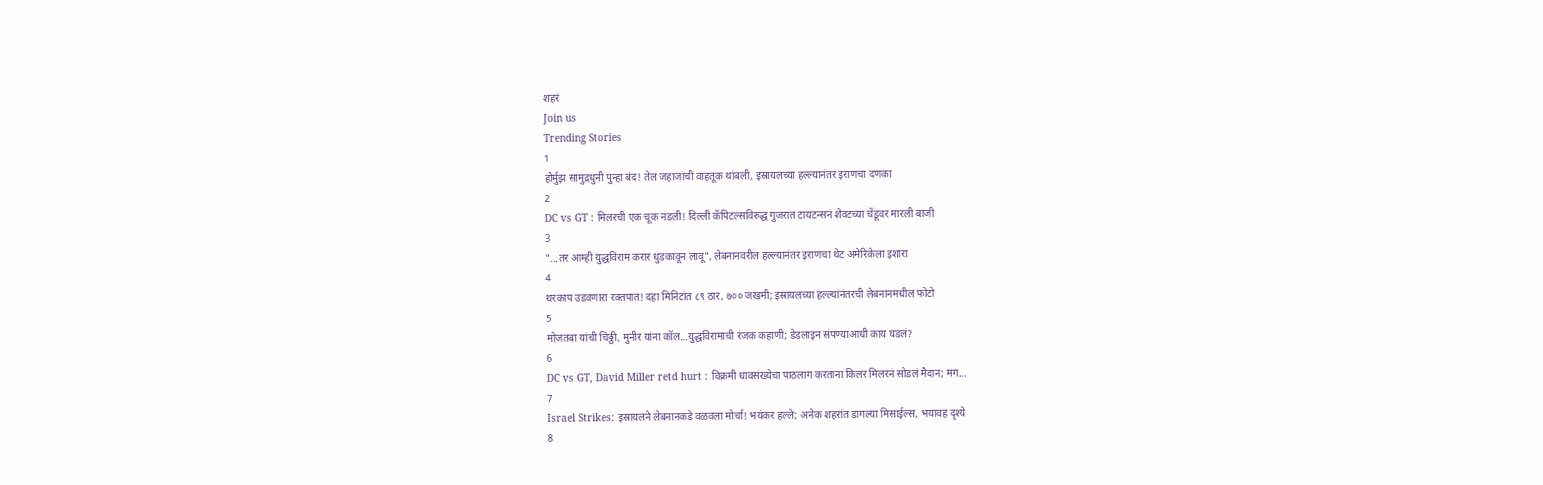शहरं
Join us
Trending Stories
1
होर्मुझ सामुद्रधुनी पुन्हा बंद! तेल जहाजांची वाहतूक थांबली, इस्रायलच्या हल्ल्यानंतर इराणचा दणका
2
DC vs GT : मिलरची एक चूक नडली! दिल्ली कॅपिटल्सविरुद्ध गुजरात टायटन्सनं शेवटच्या चेंडूवर मारली बाजी
3
"...तर आम्ही युद्धविराम करार धुडकावून लावू", लेबनानवरील हल्ल्यानंतर इराणचा थेट अमेरिकेला इशारा
4
थरकाप उडवणारा रक्तपात! दहा मिनिटांत ८९ ठार, ७०० जखमी; इस्रायलच्या हल्ल्यांनंतरची लेबनानमधील फोटो
5
मोजतबा यांची चिठ्ठी, मुनीर यांना कॉल...युद्धविरामाची रंजक कहाणी; डेडलाइन संपण्याआधी काय घडलं?
6
DC vs GT, David Miller retd hurt : विक्रमी धावसंख्येचा पाठलाग करताना किलर मिलरनं सोडलं मैदान; मग...
7
Israel Strikes: इस्रायलने लेबनानकडे वळवला मोर्चा! भयंकर हल्ले; अनेक शहरांत डागल्या मिसाईल्स, भयावह दृश्ये
8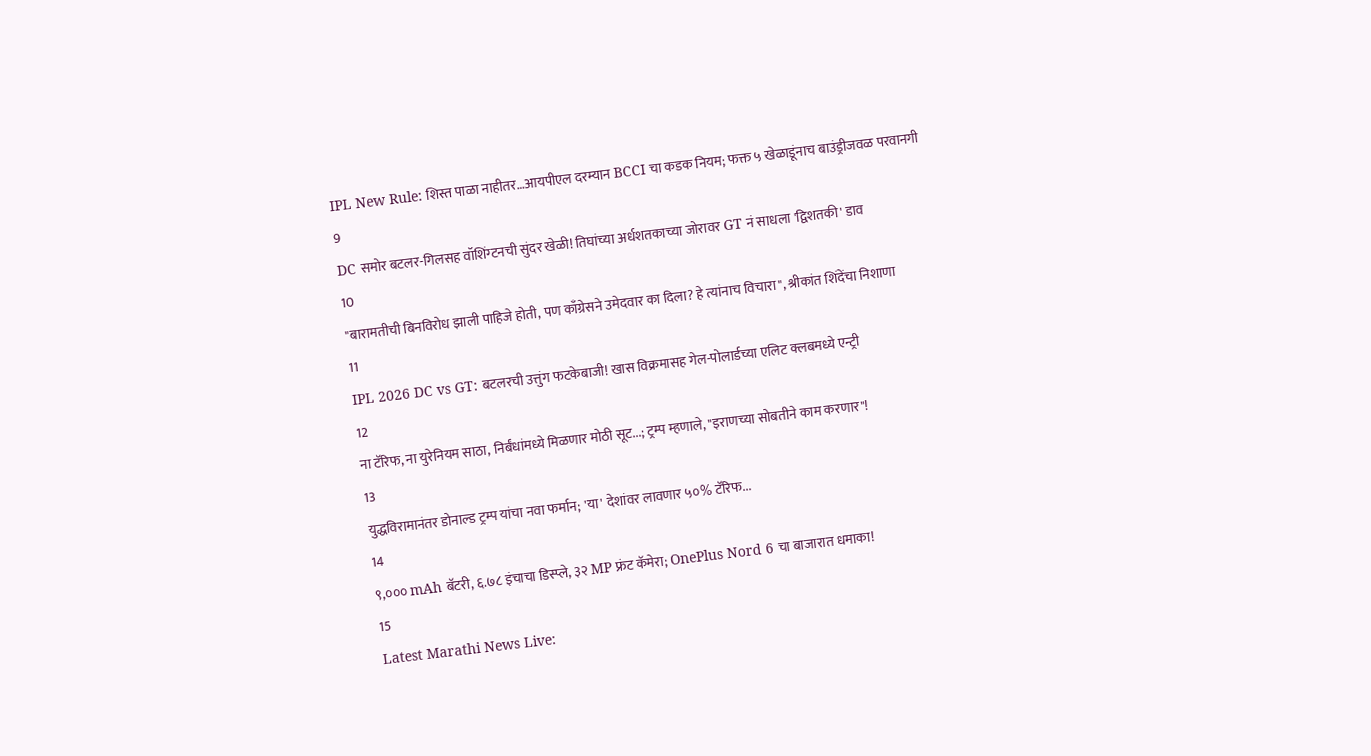IPL New Rule: शिस्त पाळा नाहीतर…आयपीएल दरम्यान BCCI चा कडक नियम; फक्त ५ खेळाडूंनाच बाउंड्रीजवळ परवानगी
9
DC समोर बटलर-गिलसह वॉशिंग्टनची सुंदर खेळी! तिघांच्या अर्धशतकाच्या जोरावर GT नं साधला 'द्विशतकी' डाव
10
"बारामतीची बिनविरोध झाली पाहिजे होती, पण काँग्रेसने उमेदवार का दिला? हे त्यांनाच विचारा", श्रीकांत शिंदेंचा निशाणा
11
IPL 2026 DC vs GT: बटलरची उत्तुंग फटकेबाजी! खास विक्रमासह गेल-पोलार्डच्या एलिट क्लबमध्ये एन्ट्री
12
ना टॅरिफ, ना युरेनियम साठा, निर्बंधांमध्ये मिळणार मोठी सूट...; ट्रम्प म्हणाले, "इराणच्या सोबतीने काम करणार"!
13
युद्धविरामानंतर डोनाल्ड ट्रम्प यांचा नवा फर्मान; 'या' देशांवर लावणार ५०% टॅरिफ...
14
९,००० mAh बॅटरी, ६.७८ इंचाचा डिस्प्ले, ३२ MP फ्रंट कॅमेरा; OnePlus Nord 6 चा बाजारात धमाका!
15
Latest Marathi News Live: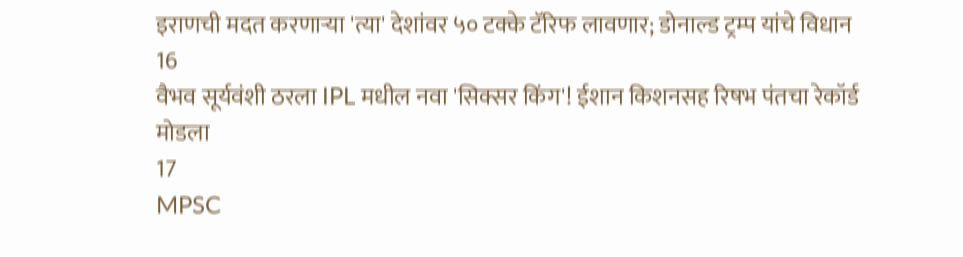इराणची मदत करणाऱ्या 'त्या' देशांवर ५० टक्के टॅरिफ लावणार; डोनाल्ड ट्रम्प यांचे विधान
16
वैभव सूर्यवंशी ठरला IPL मधील नवा 'सिक्सर किंग'! ईशान किशनसह रिषभ पंतचा रेकॉर्ड मोडला
17
MPSC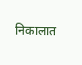निकालात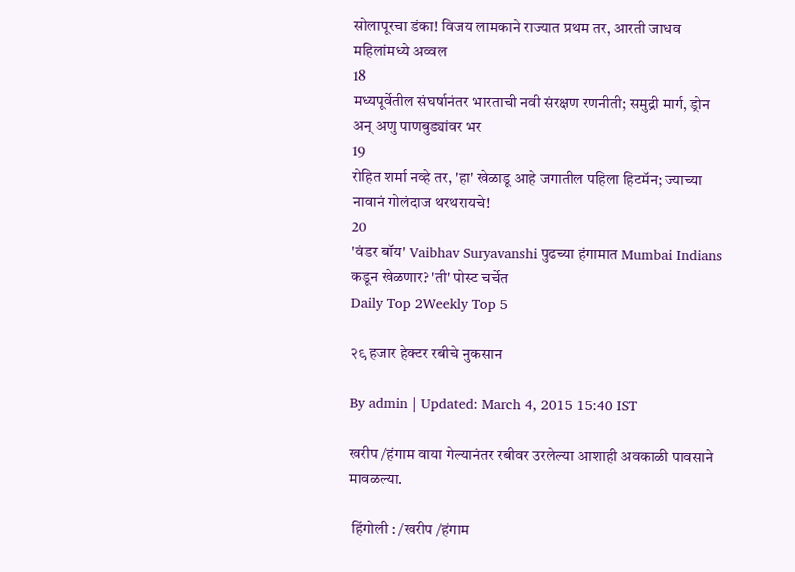सोलापूरचा डंका! विजय लामकाने राज्यात प्रथम तर, आरती जाधव महिलांमध्ये अव्वल
18
मध्यपूर्वेतील संघर्षानंतर भारताची नवी संरक्षण रणनीती; समुद्री मार्ग, ड्रोन अन् अणु पाणबुड्यांवर भर
19
रोहित शर्मा नव्हे तर, 'हा' खेळाडू आहे जगातील पहिला हिटमॅन; ज्याच्या नावानं गोलंदाज थरथरायचे!
20
'वंडर बॉय' Vaibhav Suryavanshi पुढच्या हंगामात Mumbai Indians कडून खेळणार? 'ती' पोस्ट चर्चेत
Daily Top 2Weekly Top 5

२९ हजार हेक्टर रबीचे नुकसान

By admin | Updated: March 4, 2015 15:40 IST

खरीप /हंगाम वाया गेल्यानंतर रबीवर उरलेल्या आशाही अवकाळी पावसाने मावळल्या.

 हिंगोली : /खरीप /हंगाम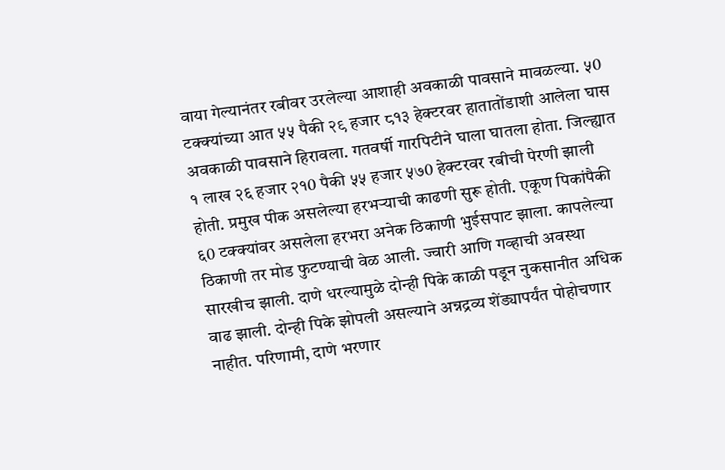वाया गेल्यानंतर रबीवर उरलेल्या आशाही अवकाळी पावसाने मावळल्या. ५0 टक्क्यांच्या आत ५५ पैकी २९ हजार ८१३ हेक्टरवर हातातोंडाशी आलेला घास अवकाळी पावसाने हिरावला. गतवर्षी गारपिटीने घाला घातला होता. जिल्ह्यात १ लाख २६ हजार २१0 पैकी ५५ हजार ५७0 हेक्टरवर रबीची पेरणी झाली होती. प्रमुख पीक असलेल्या हरभर्‍याची काढणी सुरू होती. एकूण पिकांपैकी ६0 टक्क्यांवर असलेला हरभरा अनेक ठिकाणी भुईसपाट झाला. कापलेल्या ठिकाणी तर मोड फुटण्याची वेळ आली. ज्वारी आणि गव्हाची अवस्था सारखीच झाली. दाणे धरल्यामुळे दोन्ही पिके काळी पडून नुकसानीत अधिक वाढ झाली. दोन्ही पिके झोपली असल्याने अन्नद्रव्य शेंड्यापर्यंत पोहोचणार नाहीत. परिणामी, दाणे भरणार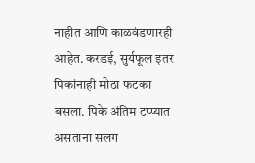नाहीत आणि काळवंडणारही आहेत. करडई, सुर्यफूल इतर पिकांनाही मोठा फटका बसला. पिके अंतिम टप्प्यात असताना सलग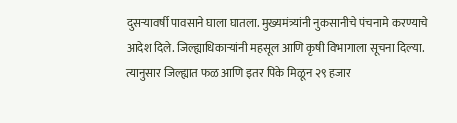दुसर्‍यावर्षी पावसाने घाला घातला. मुख्यमंत्र्यांनी नुकसानीचे पंचनामे करण्याचे आदेश दिले. जिल्ह्याधिकार्‍यांनी महसूल आणि कृषी विभागाला सूचना दिल्या. त्यानुसार जिल्ह्यात फळ आणि इतर पिके मिळून २९ हजार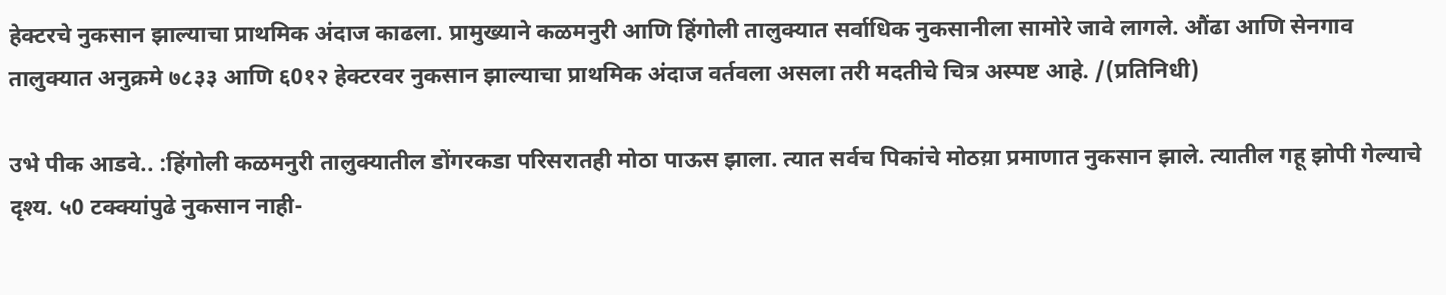हेक्टरचे नुकसान झाल्याचा प्राथमिक अंदाज काढला. प्रामुख्याने कळमनुरी आणि हिंगोली तालुक्यात सर्वाधिक नुकसानीला सामोरे जावे लागले. औंढा आणि सेनगाव तालुक्यात अनुक्रमे ७८३३ आणि ६0१२ हेक्टरवर नुकसान झाल्याचा प्राथमिक अंदाज वर्तवला असला तरी मदतीचे चित्र अस्पष्ट आहे. /(प्रतिनिधी)

उभे पीक आडवे.. :हिंगोली कळमनुरी तालुक्यातील डोंगरकडा परिसरातही मोठा पाऊस झाला. त्यात सर्वच पिकांचे मोठय़ा प्रमाणात नुकसान झाले. त्यातील गहू झोपी गेल्याचे दृश्य. ५0 टक्क्यांपुढे नुकसान नाही-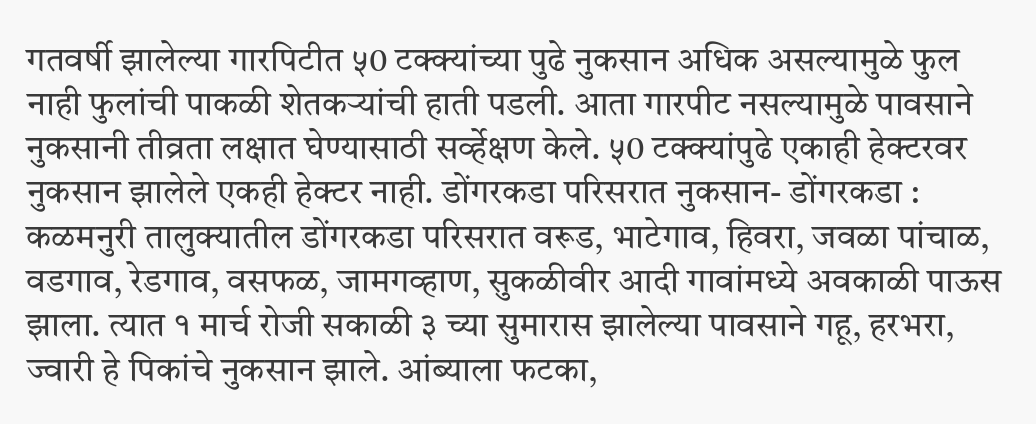गतवर्षी झालेल्या गारपिटीत ५0 टक्क्यांच्या पुढे नुकसान अधिक असल्यामुळे फुल नाही फुलांची पाकळी शेतकर्‍यांची हाती पडली. आता गारपीट नसल्यामुळे पावसाने नुकसानी तीव्रता लक्षात घेण्यासाठी सर्व्हेक्षण केले. ५0 टक्क्यांपुढे एकाही हेक्टरवर नुकसान झालेले एकही हेक्टर नाही. डोंगरकडा परिसरात नुकसान- डोंगरकडा : कळमनुरी तालुक्यातील डोंगरकडा परिसरात वरूड, भाटेगाव, हिवरा, जवळा पांचाळ, वडगाव, रेडगाव, वसफळ, जामगव्हाण, सुकळीवीर आदी गावांमध्ये अवकाळी पाऊस झाला. त्यात १ मार्च रोजी सकाळी ३ च्या सुमारास झालेल्या पावसाने गहू, हरभरा, ज्वारी हे पिकांचे नुकसान झाले. आंब्याला फटका,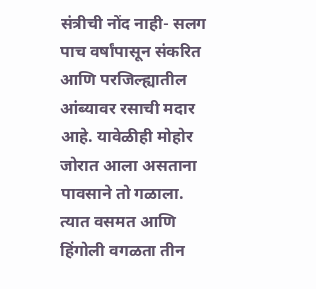संत्रीची नोंद नाही- सलग पाच वर्षांपासून संकरित आणि परजिल्ह्यातील आंब्यावर रसाची मदार आहे. यावेळीही मोहोर जोरात आला असताना पावसाने तो गळाला. त्यात वसमत आणि हिंगोली वगळता तीन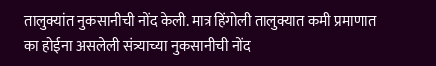तालुक्यांत नुकसानीची नोंद केली. मात्र हिंगोली तालुक्यात कमी प्रमाणात का होईना असलेली संत्र्याच्या नुकसानीची नोंद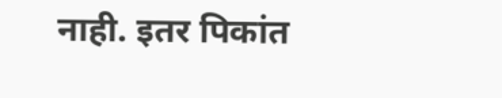नाही. इतर पिकांत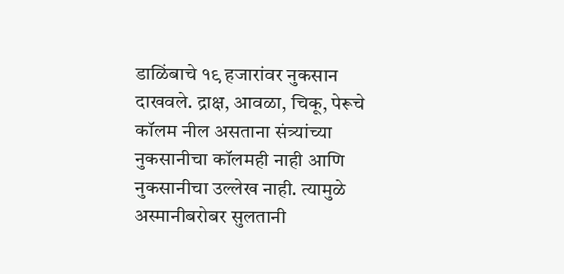डाळिंबाचे १९ हजारांवर नुकसान दाखवले. द्राक्ष, आवळा, चिकू, पेरूचे कॉलम नील असताना संत्र्यांच्या नुकसानीचा कॉलमही नाही आणि नुकसानीचा उल्लेख नाही. त्यामुळे अस्मानीबरोबर सुलतानी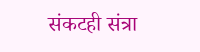संकटही संत्रा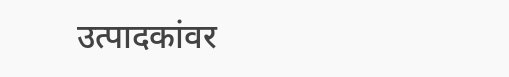उत्पादकांवर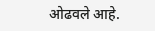ओढवले आहे.